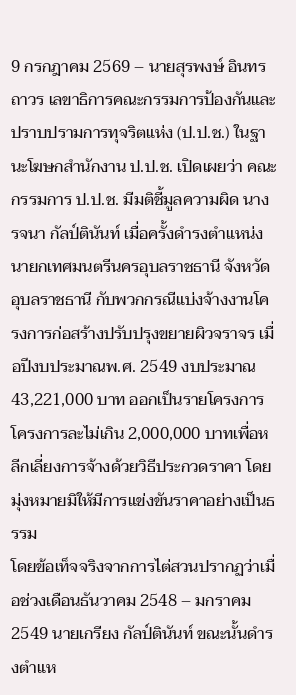9 กรกฎาคม 2569 – นายสุรพงษ์ อินทรถาวร เลขาธิการคณะกรรมการป้องกันและปราบปรามการทุจริตแห่ง (ป.ป.ช.) ในฐานะโฆษกสำนักงาน ป.ป.ช. เปิดเผยว่า คณะกรรมการ ป.ป.ช. มีมติชี้มูลความผิด นางรจนา กัลป์ตินันท์ เมื่อครั้งดำรงตำแหน่งนายกเทศมนตรีนครอุบลราชธานี จังหวัดอุบลราชธานี กับพวกกรณีแบ่งจ้างงานโครงการก่อสร้างปรับปรุงขยายผิวจราจร เมื่อปีงบประมาณพ.ศ. 2549 งบประมาณ 43,221,000 บาท ออกเป็นรายโครงการ โครงการละไม่เกิน 2,000,000 บาทเพื่อหลีกเลี่ยงการจ้างด้วยวิธีประกวดราคา โดยมุ่งหมายมิให้มีการแข่งขันราคาอย่างเป็นธรรม
โดยข้อเท็จจริงจากการไต่สวนปรากฏว่าเมื่อช่วงเดือนธันวาคม 2548 – มกราคม 2549 นายเกรียง กัลป์ตินันท์ ขณะนั้นดำรงตำแห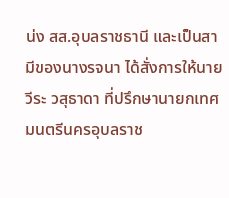น่ง สส.อุบลราชธานี และเป็นสามีของนางรจนา ได้สั่งการให้นายวีระ วสุธาดา ที่ปรึกษานายกเทศมนตรีนครอุบลราช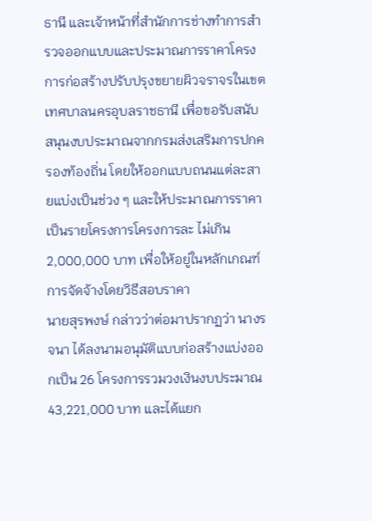ธานี และเจ้าหน้าที่สำนักการช่างทำการสำรวจออกแบบและประมาณการราคาโครงการก่อสร้างปรับปรุงขยายผิวจราจรในเขตเทศบาลนครอุบลราชธานี เพื่อขอรับสนับสนุนงบประมาณจากกรมส่งเสริมการปกครองท้องถิ่น โดยให้ออกแบบถนนแต่ละสายแบ่งเป็นช่วง ๆ และให้ประมาณการราคาเป็นรายโครงการโครงการละ ไม่เกิน 2,000,000 บาท เพื่อให้อยู่ในหลักเกณฑ์การจัดจ้างโดยวิธีสอบราคา
นายสุรพงษ์ กล่าวว่าต่อมาปรากฏว่า นางรจนา ได้ลงนามอนุมัติแบบก่อสร้างแบ่งออกเป็น 26 โครงการรวมวงเงินงบประมาณ 43,221,000 บาท และได้แยก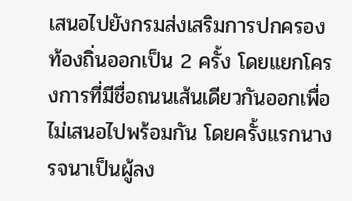เสนอไปยังกรมส่งเสริมการปกครองท้องถิ่นออกเป็น 2 ครั้ง โดยแยกโครงการที่มีชื่อถนนเส้นเดียวกันออกเพื่อไม่เสนอไปพร้อมกัน โดยครั้งแรกนางรจนาเป็นผู้ลง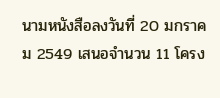นามหนังสือลงวันที่ 20 มกราคม 2549 เสนอจำนวน 11 โครง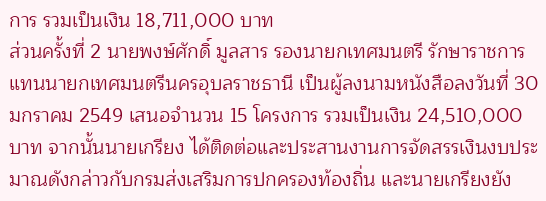การ รวมเป็นเงิน 18,711,000 บาท
ส่วนครั้งที่ 2 นายพงษ์ศักดิ์ มูลสาร รองนายกเทศมนตรี รักษาราชการแทนนายกเทศมนตรีนครอุบลราชธานี เป็นผู้ลงนามหนังสือลงวันที่ 30 มกราคม 2549 เสนอจำนวน 15 โครงการ รวมเป็นเงิน 24,510,000 บาท จากนั้นนายเกรียง ได้ติดต่อและประสานงานการจัดสรรเงินงบประมาณดังกล่าวกับกรมส่งเสริมการปกครองท้องถิ่น และนายเกรียงยัง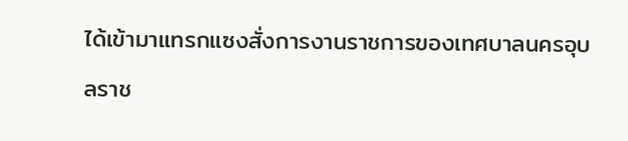ได้เข้ามาแทรกแซงสั่งการงานราชการของเทศบาลนครอุบลราช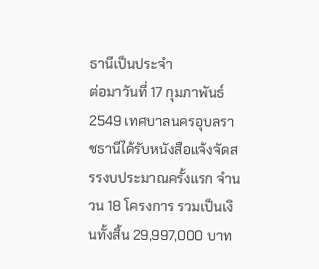ธานีเป็นประจำ
ต่อมาวันที่ 17 กุมภาพันธ์ 2549 เทศบาลนครอุบลราชธานีได้รับหนังสือแจ้งจัดสรรงบประมาณครั้งแรก จำนวน 18 โครงการ รวมเป็นเงินทั้งสิ้น 29,997,000 บาท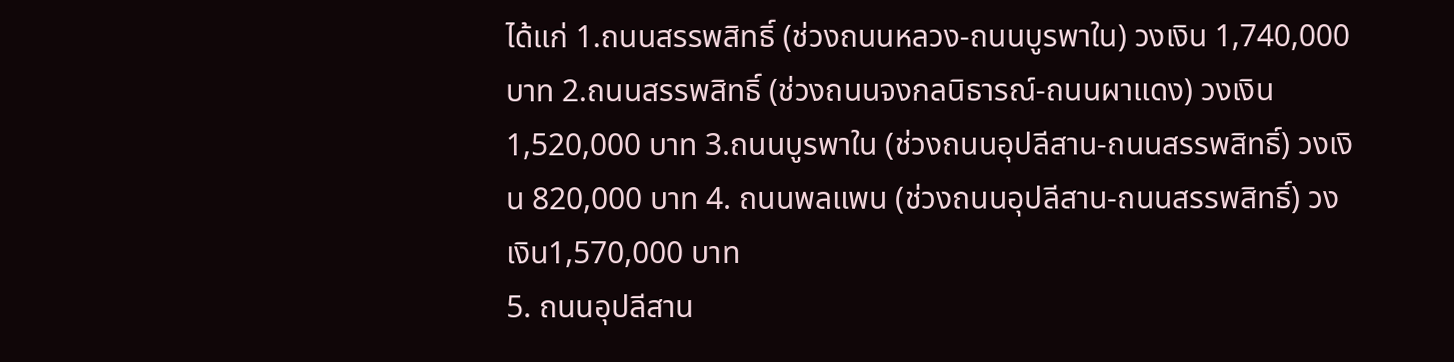ได้แก่ 1.ถนนสรรพสิทธิ์ (ช่วงถนนหลวง-ถนนบูรพาใน) วงเงิน 1,740,000 บาท 2.ถนนสรรพสิทธิ์ (ช่วงถนนจงกลนิธารณ์-ถนนผาแดง) วงเงิน 1,520,000 บาท 3.ถนนบูรพาใน (ช่วงถนนอุปลีสาน-ถนนสรรพสิทธิ์) วงเงิน 820,000 บาท 4. ถนนพลแพน (ช่วงถนนอุปลีสาน-ถนนสรรพสิทธิ์) วงเงิน1,570,000 บาท
5. ถนนอุปลีสาน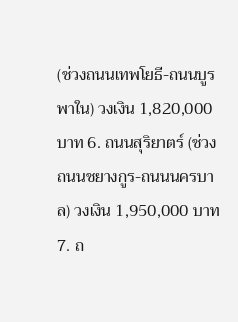(ช่วงถนนเทพโยธี-ถนนบูรพาใน) วงเงิน 1,820,000 บาท 6. ถนนสุริยาตร์ (ช่วงถนนชยางกูร-ถนนนครบาล) วงเงิน 1,950,000 บาท 7. ถ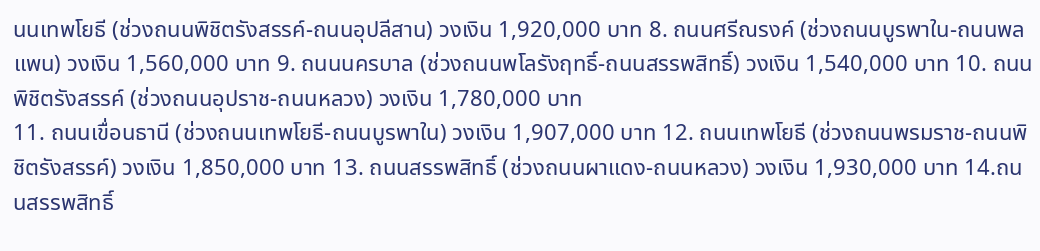นนเทพโยธี (ช่วงถนนพิชิตรังสรรค์-ถนนอุปลีสาน) วงเงิน 1,920,000 บาท 8. ถนนศรีณรงค์ (ช่วงถนนบูรพาใน-ถนนพลแพน) วงเงิน 1,560,000 บาท 9. ถนนนครบาล (ช่วงถนนพโลรังฤทธิ์-ถนนสรรพสิทธิ์) วงเงิน 1,540,000 บาท 10. ถนนพิชิตรังสรรค์ (ช่วงถนนอุปราช-ถนนหลวง) วงเงิน 1,780,000 บาท
11. ถนนเขื่อนธานี (ช่วงถนนเทพโยธี-ถนนบูรพาใน) วงเงิน 1,907,000 บาท 12. ถนนเทพโยธี (ช่วงถนนพรมราช-ถนนพิชิตรังสรรค์) วงเงิน 1,850,000 บาท 13. ถนนสรรพสิทธิ์ (ช่วงถนนผาแดง-ถนนหลวง) วงเงิน 1,930,000 บาท 14.ถนนสรรพสิทธิ์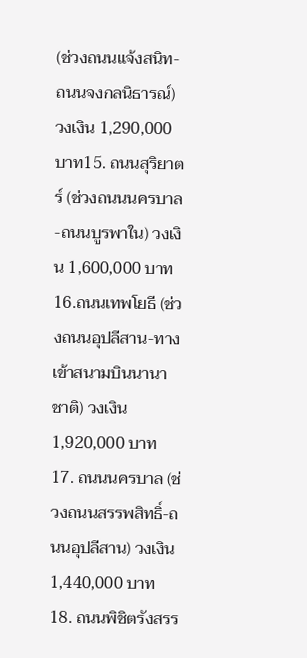(ช่วงถนนแจ้งสนิท-ถนนจงกลนิธารณ์) วงเงิน 1,290,000 บาท15. ถนนสุริยาตร์ (ช่วงถนนนครบาล-ถนนบูรพาใน) วงเงิน 1,600,000 บาท 16.ถนนเทพโยธี (ช่วงถนนอุปลีสาน-ทางเข้าสนามบินนานาชาติ) วงเงิน 1,920,000 บาท 17. ถนนนครบาล (ช่วงถนนสรรพสิทธิ์-ถนนอุปลีสาน) วงเงิน 1,440,000 บาท 18. ถนนพิชิตรังสรร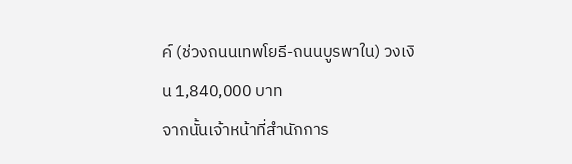ค์ (ช่วงถนนเทพโยธี-ถนนบูรพาใน) วงเงิน 1,840,000 บาท
จากนั้นเจ้าหน้าที่สำนักการ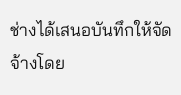ช่างได้เสนอบันทึกให้จัดจ้างโดย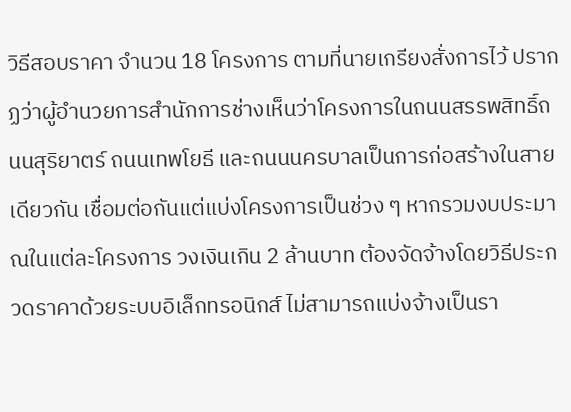วิธีสอบราคา จำนวน 18 โครงการ ตามที่นายเกรียงสั่งการไว้ ปรากฏว่าผู้อำนวยการสำนักการช่างเห็นว่าโครงการในถนนสรรพสิทธิ์ถนนสุริยาตร์ ถนนเทพโยธี และถนนนครบาลเป็นการก่อสร้างในสายเดียวกัน เชื่อมต่อกันแต่แบ่งโครงการเป็นช่วง ๆ หากรวมงบประมาณในแต่ละโครงการ วงเงินเกิน 2 ล้านบาท ต้องจัดจ้างโดยวิธีประกวดราคาด้วยระบบอิเล็กทรอนิกส์ ไม่สามารถแบ่งจ้างเป็นรา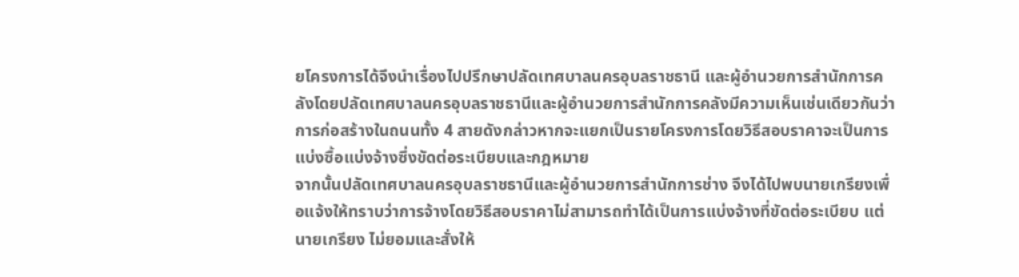ยโครงการได้จึงนำเรื่องไปปรึกษาปลัดเทศบาลนครอุบลราชธานี และผู้อำนวยการสำนักการคลังโดยปลัดเทศบาลนครอุบลราชธานีและผู้อำนวยการสำนักการคลังมีความเห็นเช่นเดียวกันว่าการก่อสร้างในถนนทั้ง 4 สายดังกล่าวหากจะแยกเป็นรายโครงการโดยวิธีสอบราคาจะเป็นการแบ่งซื้อแบ่งจ้างซึ่งขัดต่อระเบียบและกฎหมาย
จากนั้นปลัดเทศบาลนครอุบลราชธานีและผู้อำนวยการสำนักการช่าง จึงได้ไปพบนายเกรียงเพื่อแจ้งให้ทราบว่าการจ้างโดยวิธีสอบราคาไม่สามารถทำได้เป็นการแบ่งจ้างที่ขัดต่อระเบียบ แต่นายเกรียง ไม่ยอมและสั่งให้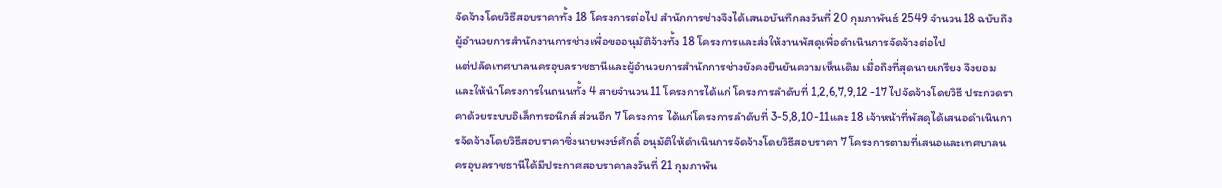จัดจ้างโดยวิธีสอบราคาทั้ง 18 โครงการต่อไป สำนักการช่างจึงได้เสนอบันทึกลงวันที่ 20 กุมภาพันธ์ 2549 จำนวน18 ฉบับถึงผู้อำนวยการสำนักงานการช่างเพื่อขออนุมัติจ้างทั้ง 18 โครงการและส่งให้งานพัสดุเพื่อดำเนินการจัดจ้างต่อไป
แต่ปลัดเทศบาลนครอุบลราชธานีและผู้อำนวยการสำนักการช่างยังคงยืนยันความเห็นเดิม เมื่อถึงที่สุดนายเกรียง จึงยอมและให้นำโครงการในถนนทั้ง 4 สายจำนวน11 โครงการได้แก่ โครงการลำดับที่ 1,2,6,7,9,12 -17 ไปจัดจ้างโดยวิธี ประกวดราคาด้วยระบบอิเล็กทรอนิกส์ ส่วนอีก 7 โครงการ ได้แก่โครงการลำดับที่ 3-5,8,10-11และ 18 เจ้าหน้าที่พัสดุได้เสนอดำเนินการจัดจ้างโดยวิธีสอบราคาซึ่งนายพงษ์ศักดิ์ อนุมัติให้ดำเนินการจัดจ้างโดยวิธีสอบราคา 7 โครงการตามที่เสนอและเทศบาลนครอุบลราชธานีได้มีประกาศสอบราคาลงวันที่ 21 กุมภาพัน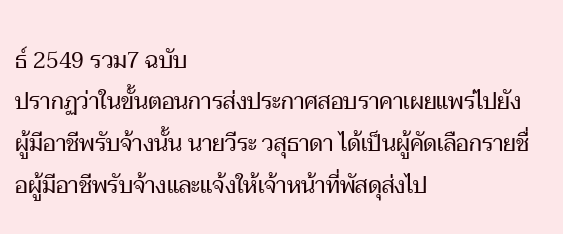ธ์ 2549 รวม7 ฉบับ
ปรากฏว่าในขั้นตอนการส่งประกาศสอบราคาเผยแพร่ไปยังผู้มีอาชีพรับจ้างนั้น นายวีระ วสุธาดา ได้เป็นผู้คัดเลือกรายชื่อผู้มีอาชีพรับจ้างและแจ้งให้เจ้าหน้าที่พัสดุส่งไป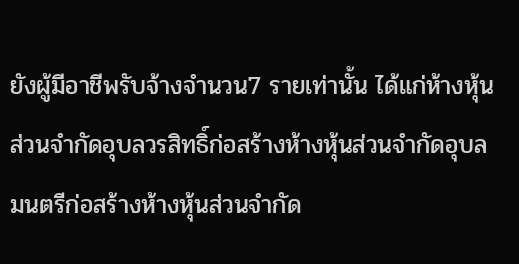ยังผู้มีอาชีพรับจ้างจำนวน7 รายเท่านั้น ได้แก่ห้างหุ้นส่วนจำกัดอุบลวรสิทธิ์ก่อสร้างห้างหุ้นส่วนจำกัดอุบลมนตรีก่อสร้างห้างหุ้นส่วนจำกัด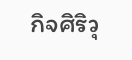กิจศิริวุ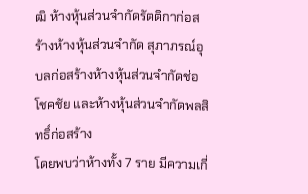ฒิ ห้างหุ้นส่วนจำกัดรัตติกาก่อสร้างห้างหุ้นส่วนจำกัด สุภาภรณ์อุบลก่อสร้างห้างหุ้นส่วนจำกัดช่อโชคชัย และห้างหุ้นส่วนจำกัดพลสิทธิ์ก่อสร้าง
โดยพบว่าห้างทั้ง 7 ราย มีความเกี่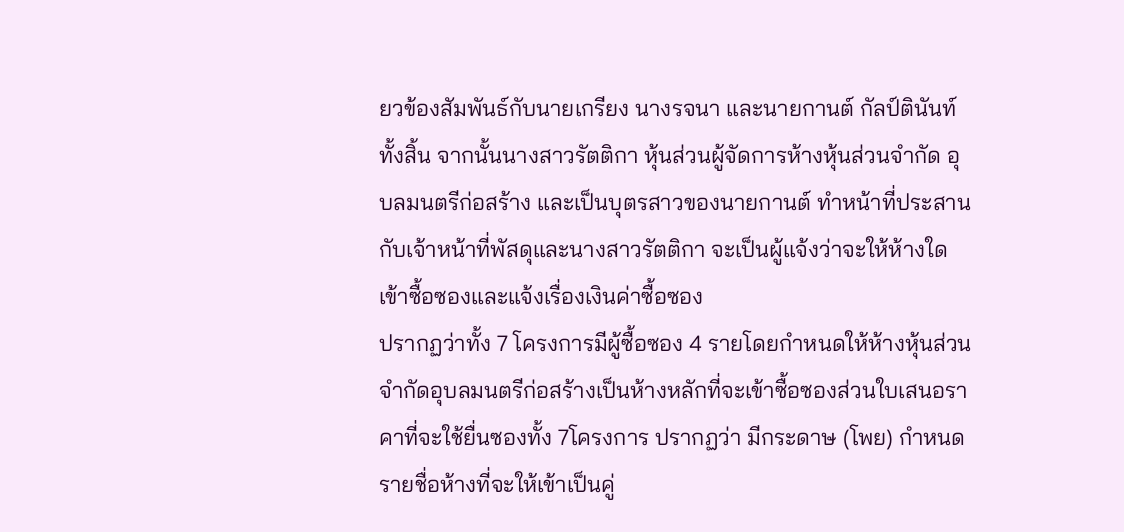ยวข้องสัมพันธ์กับนายเกรียง นางรจนา และนายกานต์ กัลป์ตินันท์ทั้งสิ้น จากนั้นนางสาวรัตติกา หุ้นส่วนผู้จัดการห้างหุ้นส่วนจำกัด อุบลมนตรีก่อสร้าง และเป็นบุตรสาวของนายกานต์ ทำหน้าที่ประสานกับเจ้าหน้าที่พัสดุและนางสาวรัตติกา จะเป็นผู้แจ้งว่าจะให้ห้างใดเข้าซื้อซองและแจ้งเรื่องเงินค่าซื้อซอง
ปรากฏว่าทั้ง 7 โครงการมีผู้ซื้อซอง 4 รายโดยกำหนดให้ห้างหุ้นส่วนจำกัดอุบลมนตรีก่อสร้างเป็นห้างหลักที่จะเข้าซื้อซองส่วนใบเสนอราคาที่จะใช้ยื่นซองทั้ง 7โครงการ ปรากฏว่า มีกระดาษ (โพย) กำหนดรายชื่อห้างที่จะให้เข้าเป็นคู่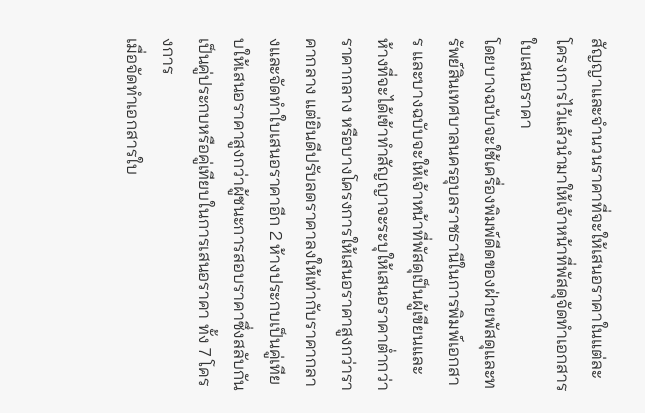สัญญาและจำนวนราคาที่จะให้เสนอราคาในแต่ละโครงการไว้แล้วนำมาให้เจ้าหน้าที่พัสดุจัดทำเอกสารใบเสนอราคา
โดยบางฉบับจะใช้เครื่องพิมพ์ดีดของฝ่ายพัสดุและทรัพย์สินเทศบาลนครอุบลราชธานีในการพิมพ์เอกสาร และบางฉบับจะให้เจ้าหน้าที่พัสดุเป็นผู้เขียนและห้างที่จะได้เข้าทำสัญญาจะระบุให้เสนอราคาต่ำกว่าราคากลาง หรือบางโครงการให้เสนอราคาสูงกว่าราคากลาง แต่ยินดีปรับลดราคาลงให้เท่ากับราคากลางและจัดทำใบเสนอราคาอีก 2 ห้างประกบเป็นคู่เทียบให้เสนอราคาสูงกว่าผู้ชนะการสอบราคาซึ่งสลับกันเป็นคู่ประกบหรือคู่เทียบในการเสนอราคา ทั้ง 7 โครงการ
เมื่อจัดทำเอกสารใบ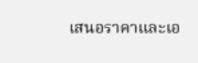เสนอราคาและเอ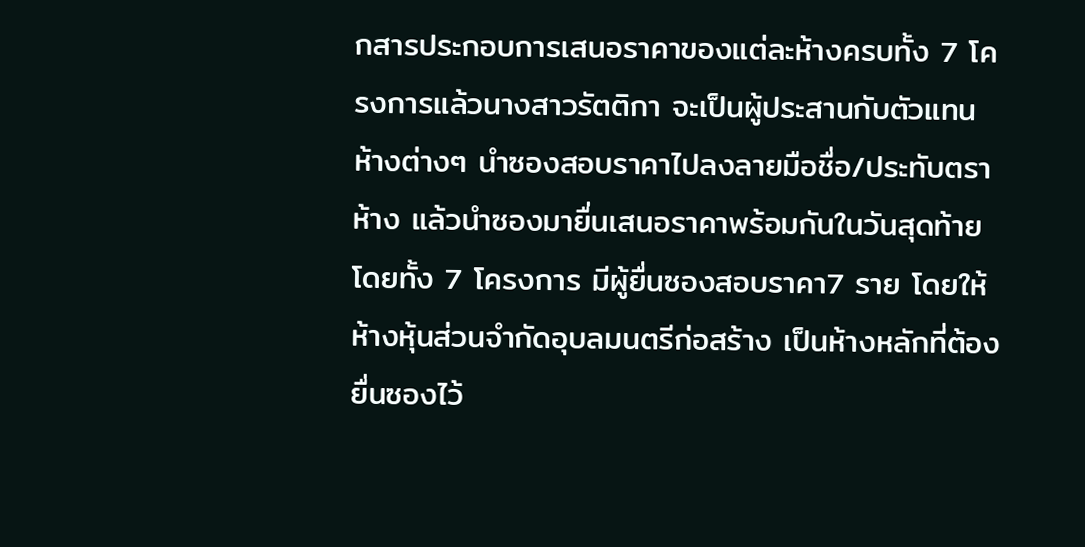กสารประกอบการเสนอราคาของแต่ละห้างครบทั้ง 7 โครงการแล้วนางสาวรัตติกา จะเป็นผู้ประสานกับตัวแทนห้างต่างๆ นำซองสอบราคาไปลงลายมือชื่อ/ประทับตราห้าง แล้วนำซองมายื่นเสนอราคาพร้อมกันในวันสุดท้ายโดยทั้ง 7 โครงการ มีผู้ยื่นซองสอบราคา7 ราย โดยให้ห้างหุ้นส่วนจำกัดอุบลมนตรีก่อสร้าง เป็นห้างหลักที่ต้องยื่นซองไว้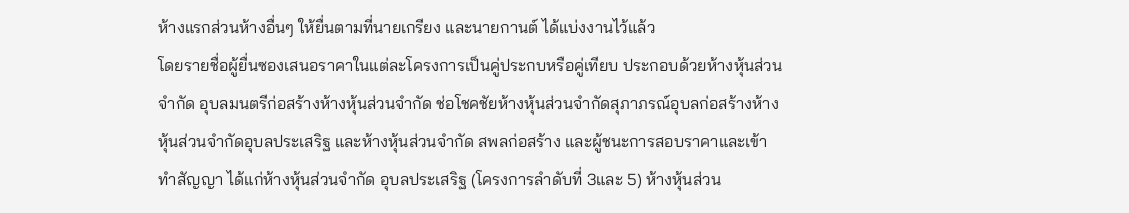ห้างแรกส่วนห้างอื่นๆ ให้ยื่นตามที่นายเกรียง และนายกานต์ ได้แบ่งงานไว้แล้ว
โดยรายชื่อผู้ยื่นซองเสนอราคาในแต่ละโครงการเป็นคู่ประกบหรือคู่เทียบ ประกอบด้วยห้างหุ้นส่วนจำกัด อุบลมนตรีก่อสร้างห้างหุ้นส่วนจำกัด ช่อโชคชัยห้างหุ้นส่วนจำกัดสุภาภรณ์อุบลก่อสร้างห้างหุ้นส่วนจำกัดอุบลประเสริฐ และห้างหุ้นส่วนจำกัด สพลก่อสร้าง และผู้ชนะการสอบราคาและเข้าทำสัญญา ได้แก่ห้างหุ้นส่วนจำกัด อุบลประเสริฐ (โครงการลำดับที่ 3และ 5) ห้างหุ้นส่วน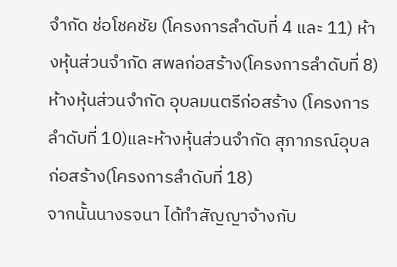จำกัด ช่อโชคชัย (โครงการลำดับที่ 4 และ 11) ห้างหุ้นส่วนจำกัด สพลก่อสร้าง(โครงการลำดับที่ 8)ห้างหุ้นส่วนจำกัด อุบลมนตรีก่อสร้าง (โครงการลำดับที่ 10)และห้างหุ้นส่วนจำกัด สุภาภรณ์อุบลก่อสร้าง(โครงการลำดับที่ 18)
จากนั้นนางรจนา ได้ทำสัญญาจ้างกับ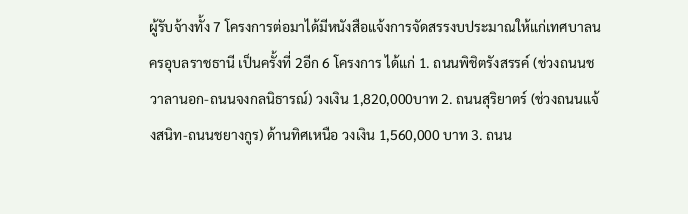ผู้รับจ้างทั้ง 7 โครงการต่อมาได้มีหนังสือแจ้งการจัดสรรงบประมาณให้แก่เทศบาลนครอุบลราชธานี เป็นครั้งที่ 2อีก 6 โครงการ ได้แก่ 1. ถนนพิชิตรังสรรค์ (ช่วงถนนชวาลานอก-ถนนจงกลนิธารณ์) วงเงิน 1,820,000บาท 2. ถนนสุริยาตร์ (ช่วงถนนแจ้งสนิท-ถนนชยางกูร) ด้านทิศเหนือ วงเงิน 1,560,000 บาท 3. ถนน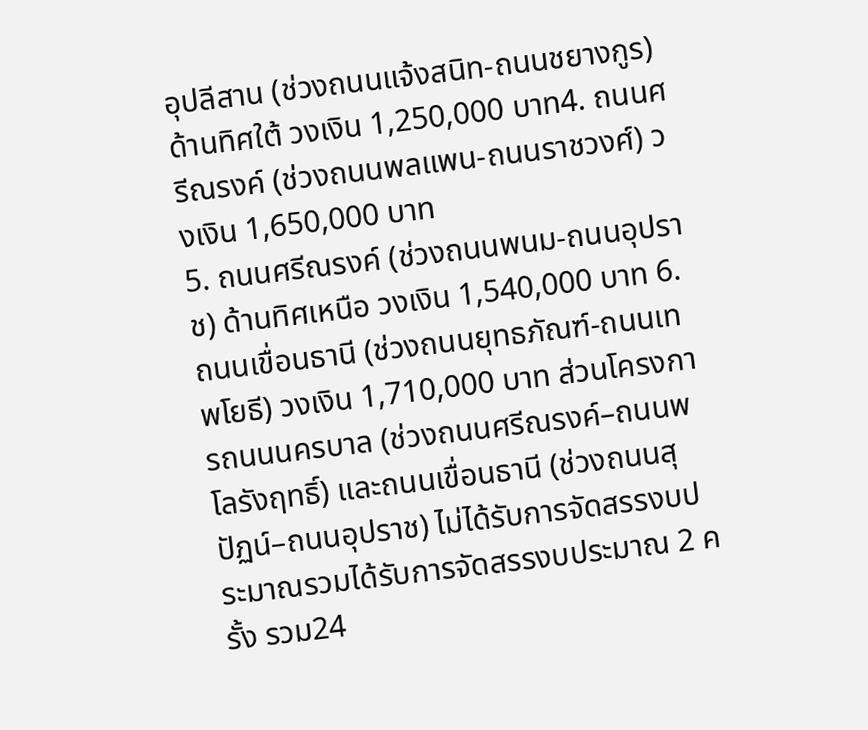อุปลีสาน (ช่วงถนนแจ้งสนิท-ถนนชยางกูร) ด้านทิศใต้ วงเงิน 1,250,000 บาท4. ถนนศรีณรงค์ (ช่วงถนนพลแพน-ถนนราชวงศ์) วงเงิน 1,650,000 บาท
5. ถนนศรีณรงค์ (ช่วงถนนพนม-ถนนอุปราช) ด้านทิศเหนือ วงเงิน 1,540,000 บาท 6. ถนนเขื่อนธานี (ช่วงถนนยุทธภัณฑ์-ถนนเทพโยธี) วงเงิน 1,710,000 บาท ส่วนโครงการถนนนครบาล (ช่วงถนนศรีณรงค์–ถนนพโลรังฤทธิ์) และถนนเขื่อนธานี (ช่วงถนนสุปัฏน์–ถนนอุปราช) ไม่ได้รับการจัดสรรงบประมาณรวมได้รับการจัดสรรงบประมาณ 2 ครั้ง รวม24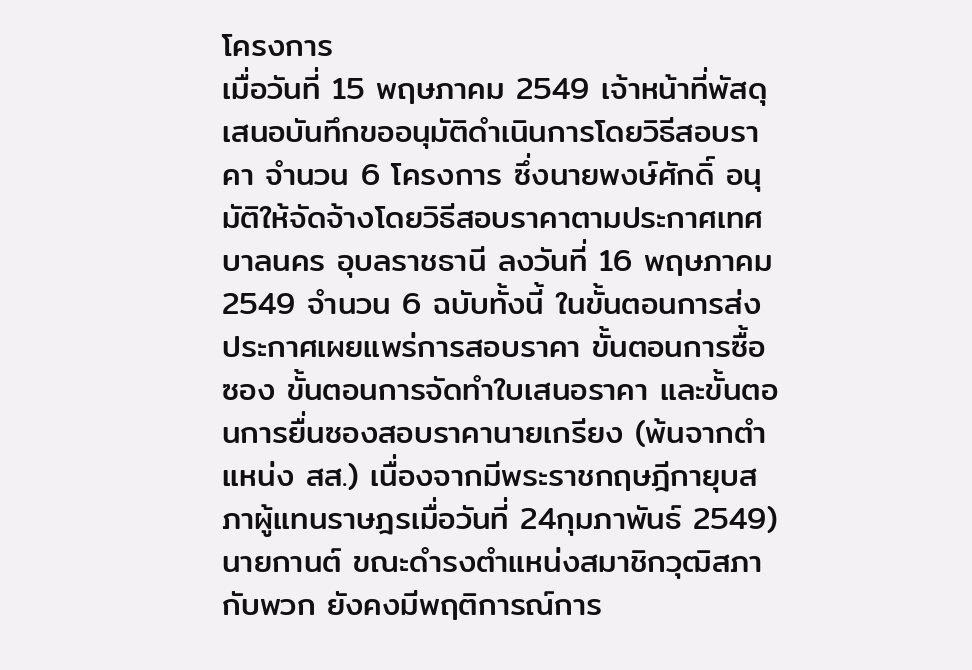โครงการ
เมื่อวันที่ 15 พฤษภาคม 2549 เจ้าหน้าที่พัสดุเสนอบันทึกขออนุมัติดำเนินการโดยวิธีสอบราคา จำนวน 6 โครงการ ซึ่งนายพงษ์ศักดิ์ อนุมัติให้จัดจ้างโดยวิธีสอบราคาตามประกาศเทศบาลนคร อุบลราชธานี ลงวันที่ 16 พฤษภาคม 2549 จำนวน 6 ฉบับทั้งนี้ ในขั้นตอนการส่งประกาศเผยแพร่การสอบราคา ขั้นตอนการซื้อซอง ขั้นตอนการจัดทำใบเสนอราคา และขั้นตอนการยื่นซองสอบราคานายเกรียง (พ้นจากตำแหน่ง สส.) เนื่องจากมีพระราชกฤษฎีกายุบสภาผู้แทนราษฎรเมื่อวันที่ 24กุมภาพันธ์ 2549) นายกานต์ ขณะดำรงตำแหน่งสมาชิกวุฒิสภากับพวก ยังคงมีพฤติการณ์การ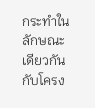กระทำในลักษณะเดียวกันกับโครง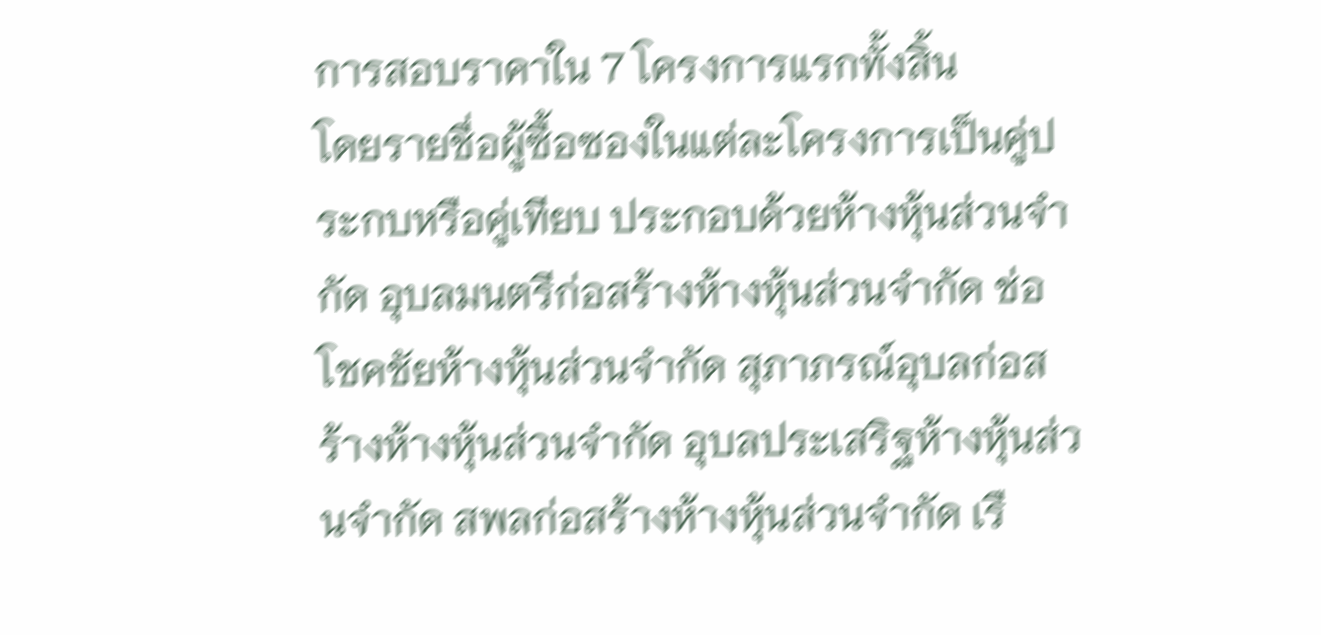การสอบราคาใน 7 โครงการแรกทั้งสิ้น
โดยรายชื่อผู้ซื้อซองในแต่ละโครงการเป็นคู่ประกบหรือคู่เทียบ ประกอบด้วยห้างหุ้นส่วนจำกัด อุบลมนตรีก่อสร้างห้างหุ้นส่วนจำกัด ช่อโชคชัยห้างหุ้นส่วนจำกัด สุภาภรณ์อุบลก่อสร้างห้างหุ้นส่วนจำกัด อุบลประเสริฐห้างหุ้นส่วนจำกัด สพลก่อสร้างห้างหุ้นส่วนจำกัด เรื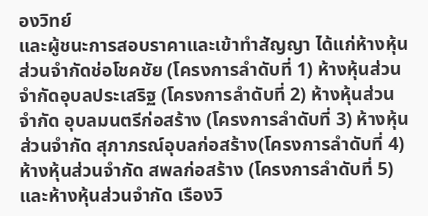องวิทย์
และผู้ชนะการสอบราคาและเข้าทำสัญญา ได้แก่ห้างหุ้นส่วนจำกัดช่อโชคชัย (โครงการลำดับที่ 1) ห้างหุ้นส่วนจำกัดอุบลประเสริฐ (โครงการลำดับที่ 2) ห้างหุ้นส่วนจำกัด อุบลมนตรีก่อสร้าง (โครงการลำดับที่ 3) ห้างหุ้นส่วนจำกัด สุภาภรณ์อุบลก่อสร้าง(โครงการลำดับที่ 4) ห้างหุ้นส่วนจำกัด สพลก่อสร้าง (โครงการลำดับที่ 5) และห้างหุ้นส่วนจำกัด เรืองวิ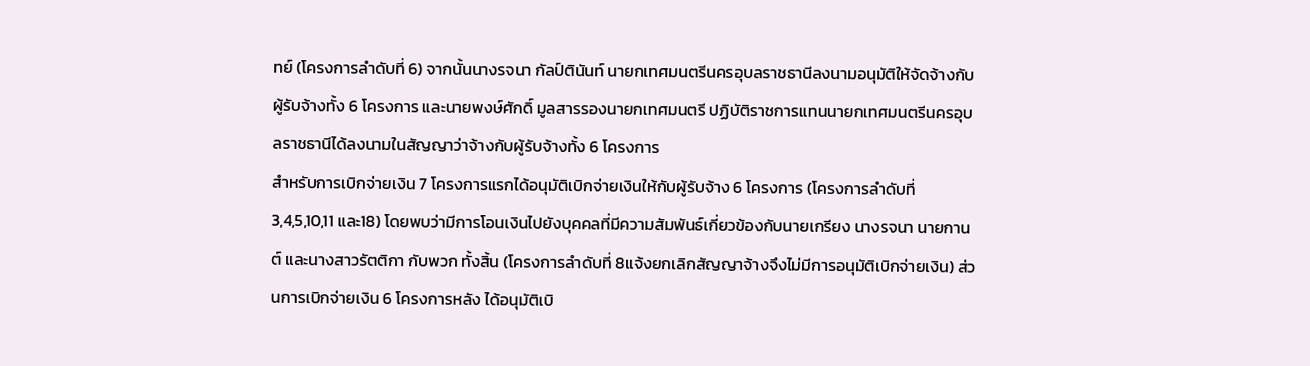ทย์ (โครงการลำดับที่ 6) จากนั้นนางรจนา กัลป์ตินันท์ นายกเทศมนตรีนครอุบลราชธานีลงนามอนุมัติให้จัดจ้างกับผู้รับจ้างทั้ง 6 โครงการ และนายพงษ์ศักดิ์ มูลสารรองนายกเทศมนตรี ปฏิบัติราชการแทนนายกเทศมนตรีนครอุบลราชธานีได้ลงนามในสัญญาว่าจ้างกับผู้รับจ้างทั้ง 6 โครงการ
สำหรับการเบิกจ่ายเงิน 7 โครงการแรกได้อนุมัติเบิกจ่ายเงินให้กับผู้รับจ้าง 6 โครงการ (โครงการลำดับที่ 3,4,5,10,11 และ18) โดยพบว่ามีการโอนเงินไปยังบุคคลที่มีความสัมพันธ์เกี่ยวข้องกับนายเกรียง นางรจนา นายกานต์ และนางสาวรัตติกา กับพวก ทั้งสิ้น (โครงการลำดับที่ 8แจ้งยกเลิกสัญญาจ้างจึงไม่มีการอนุมัติเบิกจ่ายเงิน) ส่วนการเบิกจ่ายเงิน 6 โครงการหลัง ได้อนุมัติเบิ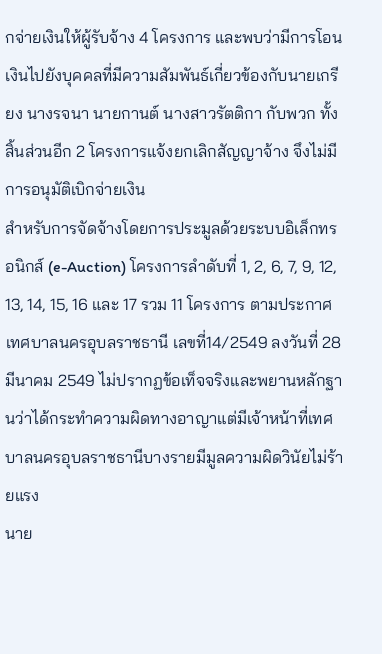กจ่ายเงินให้ผู้รับจ้าง 4 โครงการ และพบว่ามีการโอนเงินไปยังบุคคลที่มีความสัมพันธ์เกี่ยวข้องกับนายเกรียง นางรจนา นายกานต์ นางสาวรัตติกา กับพวก ทั้งสิ้นส่วนอีก 2 โครงการแจ้งยกเลิกสัญญาจ้าง จึงไม่มีการอนุมัติเบิกจ่ายเงิน
สำหรับการจัดจ้างโดยการประมูลด้วยระบบอิเล็กทรอนิกส์ (e-Auction) โครงการลำดับที่ 1, 2, 6, 7, 9, 12, 13, 14, 15, 16 และ 17 รวม 11 โครงการ ตามประกาศเทศบาลนครอุบลราชธานี เลขที่14/2549 ลงวันที่ 28 มีนาคม 2549 ไม่ปรากฏข้อเท็จจริงและพยานหลักฐานว่าได้กระทำความผิดทางอาญาแต่มีเจ้าหน้าที่เทศบาลนครอุบลราชธานีบางรายมีมูลความผิดวินัยไม่ร้ายแรง
นาย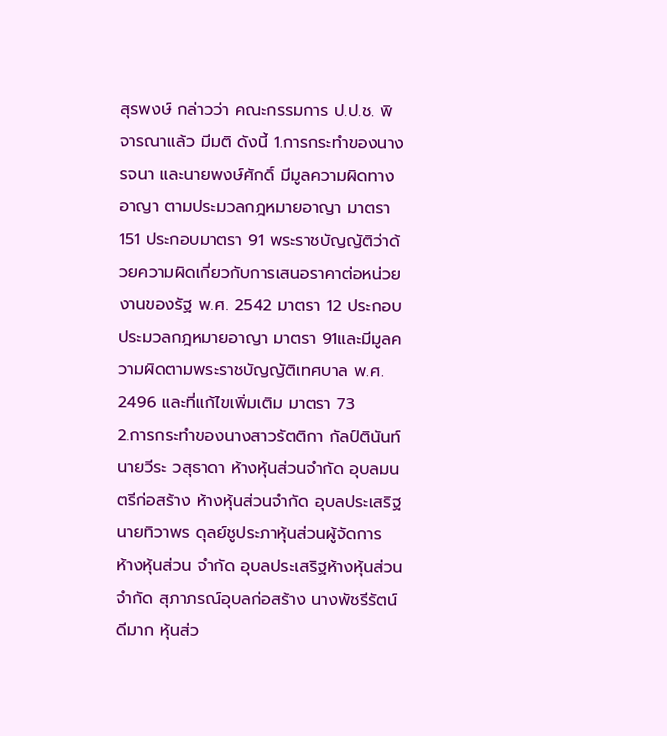สุรพงษ์ กล่าวว่า คณะกรรมการ ป.ป.ช. พิจารณาแล้ว มีมติ ดังนี้ 1.การกระทำของนางรจนา และนายพงษ์ศักดิ์ มีมูลความผิดทางอาญา ตามประมวลกฎหมายอาญา มาตรา 151 ประกอบมาตรา 91 พระราชบัญญัติว่าด้วยความผิดเกี่ยวกับการเสนอราคาต่อหน่วยงานของรัฐ พ.ศ. 2542 มาตรา 12 ประกอบประมวลกฎหมายอาญา มาตรา 91และมีมูลความผิดตามพระราชบัญญัติเทศบาล พ.ศ. 2496 และที่แก้ไขเพิ่มเติม มาตรา 73
2.การกระทำของนางสาวรัตติกา กัลป์ตินันท์ นายวีระ วสุธาดา ห้างหุ้นส่วนจำกัด อุบลมนตรีก่อสร้าง ห้างหุ้นส่วนจำกัด อุบลประเสริฐนายทิวาพร ดุลย์ชูประภาหุ้นส่วนผู้จัดการ ห้างหุ้นส่วน จำกัด อุบลประเสริฐห้างหุ้นส่วนจำกัด สุภาภรณ์อุบลก่อสร้าง นางพัชรีรัตน์ ดีมาก หุ้นส่ว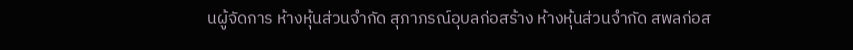นผู้จัดการ ห้างหุ้นส่วนจำกัด สุภาภรณ์อุบลก่อสร้าง ห้างหุ้นส่วนจำกัด สพลก่อส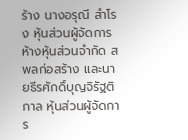ร้าง นางอรุณี สำโรง หุ้นส่วนผู้จัดการ ห้างหุ้นส่วนจำกัด สพลก่อสร้าง และนายธีรศักดิ์บุญจิรัฐติกาล หุ้นส่วนผู้จัดการ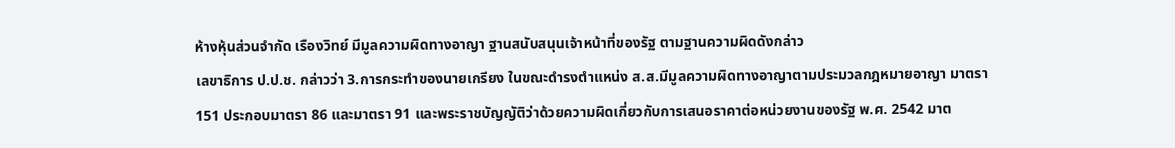ห้างหุ้นส่วนจำกัด เรืองวิทย์ มีมูลความผิดทางอาญา ฐานสนับสนุนเจ้าหน้าที่ของรัฐ ตามฐานความผิดดังกล่าว
เลขาธิการ ป.ป.ช. กล่าวว่า 3.การกระทำของนายเกรียง ในขณะดำรงตำแหน่ง ส.ส.มีมูลความผิดทางอาญาตามประมวลกฎหมายอาญา มาตรา 151 ประกอบมาตรา 86 และมาตรา 91 และพระราชบัญญัติว่าด้วยความผิดเกี่ยวกับการเสนอราคาต่อหน่วยงานของรัฐ พ.ศ. 2542 มาต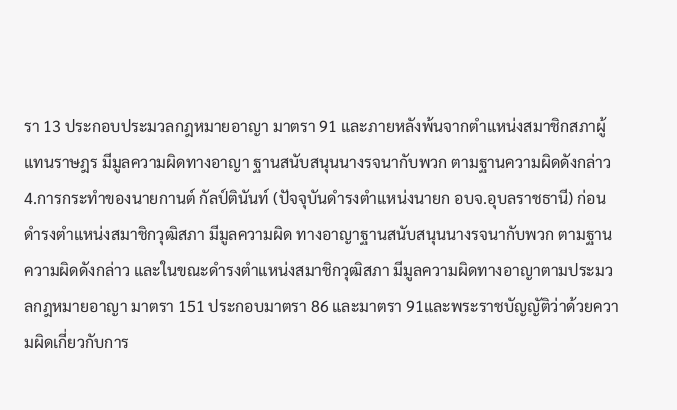รา 13 ประกอบประมวลกฎหมายอาญา มาตรา 91 และภายหลังพ้นจากตำแหน่งสมาชิกสภาผู้แทนราษฎร มีมูลความผิดทางอาญา ฐานสนับสนุนนางรจนากับพวก ตามฐานความผิดดังกล่าว
4.การกระทำของนายกานต์ กัลป์ตินันท์ (ปัจจุบันดำรงตำแหน่งนายก อบจ.อุบลราชธานี) ก่อนดำรงตำแหน่งสมาชิกวุฒิสภา มีมูลความผิด ทางอาญาฐานสนับสนุนนางรจนากับพวก ตามฐานความผิดดังกล่าว และในขณะดำรงตำแหน่งสมาชิกวุฒิสภา มีมูลความผิดทางอาญาตามประมวลกฎหมายอาญา มาตรา 151 ประกอบมาตรา 86 และมาตรา 91และพระราชบัญญัติว่าด้วยความผิดเกี่ยวกับการ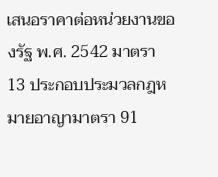เสนอราคาต่อหน่วยงานของรัฐ พ.ศ. 2542 มาตรา 13 ประกอบประมวลกฎหมายอาญามาตรา 91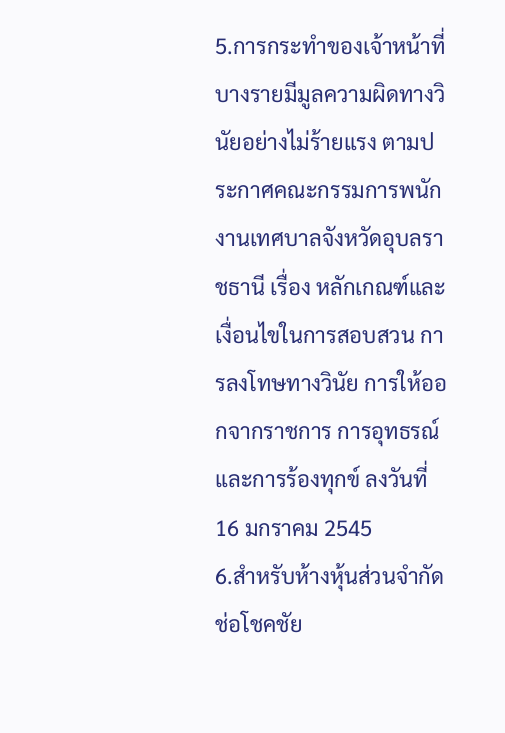5.การกระทำของเจ้าหน้าที่บางรายมีมูลความผิดทางวินัยอย่างไม่ร้ายแรง ตามประกาศคณะกรรมการพนักงานเทศบาลจังหวัดอุบลราชธานี เรื่อง หลักเกณฑ์และเงื่อนไขในการสอบสวน การลงโทษทางวินัย การให้ออกจากราชการ การอุทธรณ์ และการร้องทุกข์ ลงวันที่ 16 มกราคม 2545
6.สำหรับห้างหุ้นส่วนจำกัด ช่อโชคชัย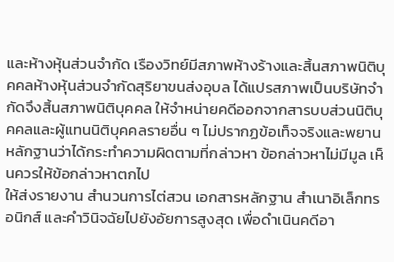และห้างหุ้นส่วนจำกัด เรืองวิทย์มีสภาพห้างร้างและสิ้นสภาพนิติบุคคลห้างหุ้นส่วนจำกัดสุริยาขนส่งอุบล ได้แปรสภาพเป็นบริษัทจำกัดจึงสิ้นสภาพนิติบุคคล ให้จำหน่ายคดีออกจากสารบบส่วนนิติบุคคลและผู้แทนนิติบุคคลรายอื่น ๆ ไม่ปรากฏข้อเท็จจริงและพยานหลักฐานว่าได้กระทำความผิดตามที่กล่าวหา ข้อกล่าวหาไม่มีมูล เห็นควรให้ข้อกล่าวหาตกไป
ให้ส่งรายงาน สำนวนการไต่สวน เอกสารหลักฐาน สำเนาอิเล็กทรอนิกส์ และคำวินิจฉัยไปยังอัยการสูงสุด เพื่อดำเนินคดีอา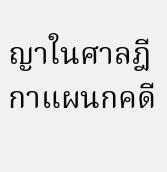ญาในศาลฎีกาแผนกคดี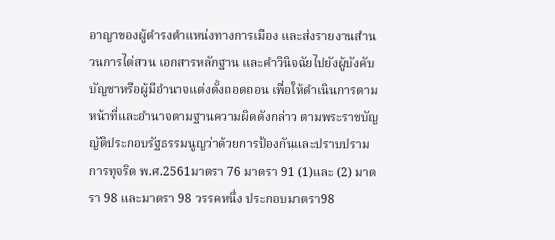อาญาของผู้ดำรงตำแหน่งทางการเมือง และส่งรายงานสำนวนการไต่สวน เอกสารหลักฐาน และคำวินิจฉัยไปยังผู้บังคับบัญชาหรือผู้มีอำนาจแต่งตั้งถอดถอน เพื่อให้ดำเนินการตามหน้าที่และอำนาจตามฐานความผิดดังกล่าว ตามพระราชบัญญัติประกอบรัฐธรรมนูญว่าด้วยการป้องกันและปราบปรามการทุจริต พ.ศ.2561มาตรา 76 มาตรา 91 (1)และ (2) มาตรา 98 และมาตรา 98 วรรคหนึ่ง ประกอบมาตรา98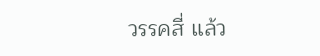วรรคสี่ แล้ว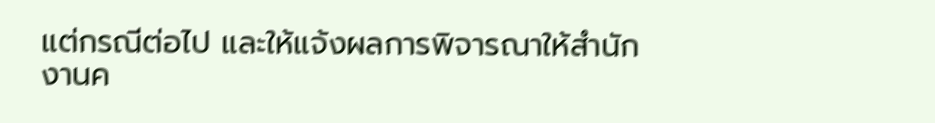แต่กรณีต่อไป และให้แจ้งผลการพิจารณาให้สำนักงานค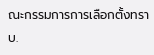ณะกรรมการการเลือกตั้งทราบ.